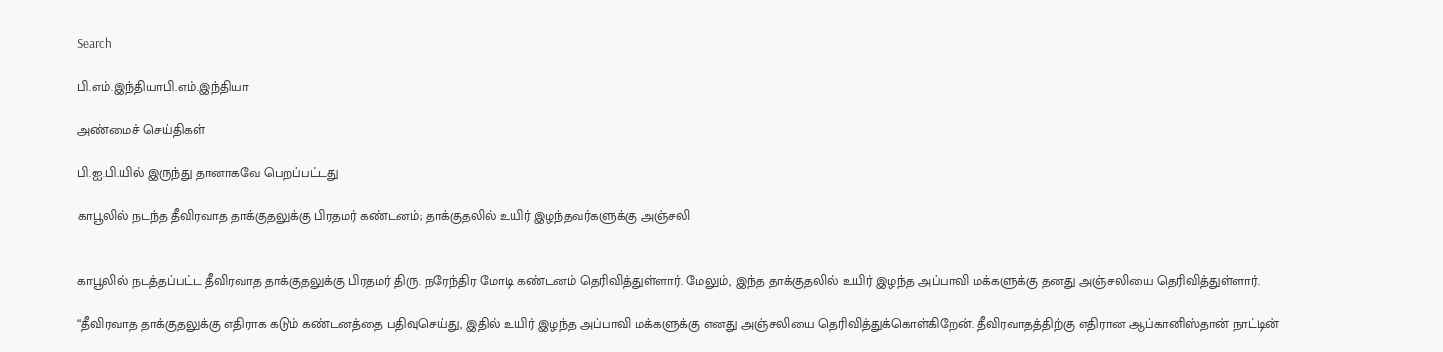Search

பி.எம்.இந்தியாபி.எம்.இந்தியா

அண்மைச் செய்திகள்

பி.ஐ.பி.யில் இருந்து தானாகவே பெறப்பட்டது

காபூலில் நடந்த தீவிரவாத தாக்குதலுக்கு பிரதமர் கண்டனம்; தாக்குதலில் உயிர் இழந்தவர்களுக்கு அஞ்சலி


காபூலில் நடத்தப்பட்ட தீவிரவாத தாக்குதலுக்கு பிரதமர் திரு. நரேந்திர மோடி கண்டனம் தெரிவித்துள்ளார். மேலும், இந்த தாக்குதலில் உயிர் இழந்த அப்பாவி மக்களுக்கு தனது அஞ்சலியை தெரிவித்துள்ளார்.

“தீவிரவாத தாக்குதலுக்கு எதிராக கடும் கண்டனத்தை பதிவுசெய்து, இதில் உயிர் இழந்த அப்பாவி மக்களுக்கு எனது அஞ்சலியை தெரிவித்துக்கொள்கிறேன். தீவிரவாதத்திற்கு எதிரான ஆப்கானிஸ்தான் நாட்டின்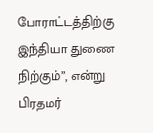போராட்டத்திற்கு இந்தியா துணை நிற்கும்”, என்று பிரதமர்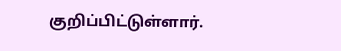குறிப்பிட்டுள்ளார்.